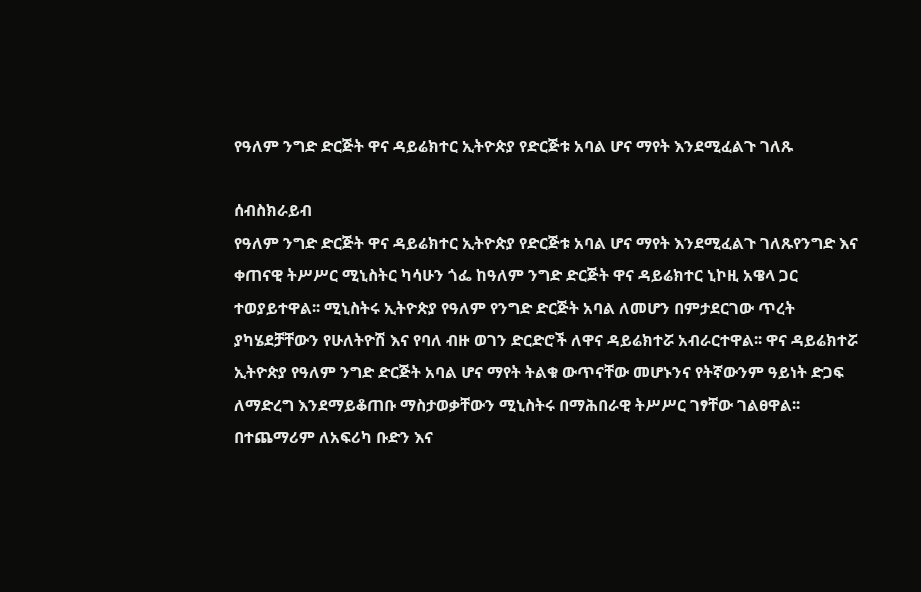የዓለም ንግድ ድርጅት ዋና ዳይሬክተር ኢትዮጵያ የድርጅቱ አባል ሆና ማየት እንደሚፈልጉ ገለጹ

ሰብስክራይብ
የዓለም ንግድ ድርጅት ዋና ዳይሬክተር ኢትዮጵያ የድርጅቱ አባል ሆና ማየት እንደሚፈልጉ ገለጹየንግድ እና ቀጠናዊ ትሥሥር ሚኒስትር ካሳሁን ጎፌ ከዓለም ንግድ ድርጅት ዋና ዳይሬክተር ኒኮዚ አዌላ ጋር ተወያይተዋል፡፡ ሚኒስትሩ ኢትዮጵያ የዓለም የንግድ ድርጅት አባል ለመሆን በምታደርገው ጥረት ያካሄደቻቸውን የሁለትዮሽ እና የባለ ብዙ ወገን ድርድሮች ለዋና ዳይሬክተሯ አብራርተዋል፡፡ ዋና ዳይሬክተሯ ኢትዮጵያ የዓለም ንግድ ድርጅት አባል ሆና ማየት ትልቁ ውጥናቸው መሆኑንና የትኛውንም ዓይነት ድጋፍ ለማድረግ እንደማይቆጠቡ ማስታወቃቸውን ሚኒስትሩ በማሕበራዊ ትሥሥር ገፃቸው ገልፀዋል፡፡በተጨማሪም ለአፍሪካ ቡድን እና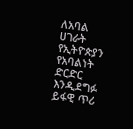ለአባል ሀገራት የኢትዮጵያን የአባልነት ድርድር እንዲደግፉ ይፋዊ ጥሪ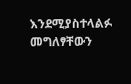እንደሚያስተላልፉ መግለፃቸውን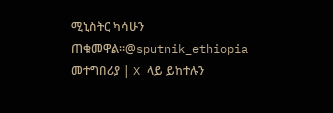ሚኒስትር ካሳሁን ጠቁመዋል።@sputnik_ethiopia መተግበሪያ | X ላይ ይከተሉን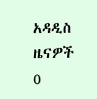አዳዲስ ዜናዎች
0